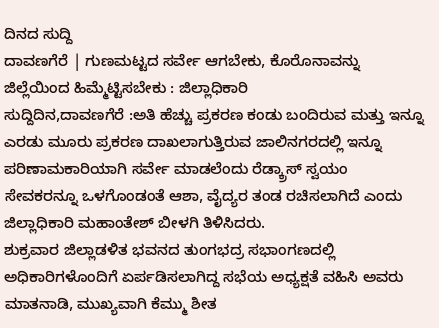ದಿನದ ಸುದ್ದಿ
ದಾವಣಗೆರೆ | ಗುಣಮಟ್ಟದ ಸರ್ವೇ ಆಗಬೇಕು, ಕೊರೊನಾವನ್ನು ಜಿಲ್ಲೆಯಿಂದ ಹಿಮ್ಮೆಟ್ಟಿಸಬೇಕು : ಜಿಲ್ಲಾಧಿಕಾರಿ
ಸುದ್ದಿದಿನ,ದಾವಣಗೆರೆ :ಅತಿ ಹೆಚ್ಚು ಪ್ರಕರಣ ಕಂಡು ಬಂದಿರುವ ಮತ್ತು ಇನ್ನೂ ಎರಡು ಮೂರು ಪ್ರಕರಣ ದಾಖಲಾಗುತ್ತಿರುವ ಜಾಲಿನಗರದಲ್ಲಿ ಇನ್ನೂ ಪರಿಣಾಮಕಾರಿಯಾಗಿ ಸರ್ವೇ ಮಾಡಲೆಂದು ರೆಡ್ಕ್ರಾಸ್ ಸ್ವಯಂ ಸೇವಕರನ್ನೂ ಒಳಗೊಂಡಂತೆ ಆಶಾ, ವೈದ್ಯರ ತಂಡ ರಚಿಸಲಾಗಿದೆ ಎಂದು ಜಿಲ್ಲಾಧಿಕಾರಿ ಮಹಾಂತೇಶ್ ಬೀಳಗಿ ತಿಳಿಸಿದರು.
ಶುಕ್ರವಾರ ಜಿಲ್ಲಾಡಳಿತ ಭವನದ ತುಂಗಭದ್ರ ಸಭಾಂಗಣದಲ್ಲಿ ಅಧಿಕಾರಿಗಳೊಂದಿಗೆ ಏರ್ಪಡಿಸಲಾಗಿದ್ದ ಸಭೆಯ ಅಧ್ಯಕ್ಷತೆ ವಹಿಸಿ ಅವರು ಮಾತನಾಡಿ, ಮುಖ್ಯವಾಗಿ ಕೆಮ್ಮು ಶೀತ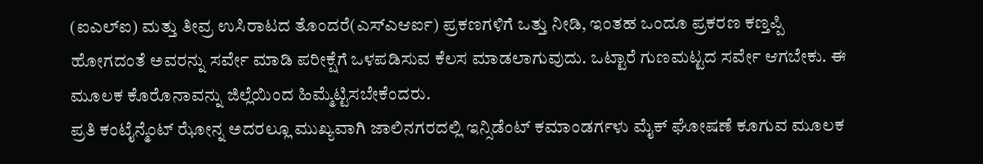(ಐಎಲ್ಐ) ಮತ್ತು ತೀವ್ರ ಉಸಿರಾಟದ ತೊಂದರೆ(ಎಸ್ಎಆರ್ಐ) ಪ್ರಕಣಗಳಿಗೆ ಒತ್ತು ನೀಡಿ, ಇಂತಹ ಒಂದೂ ಪ್ರಕರಣ ಕಣ್ತಪ್ಪಿ ಹೋಗದಂತೆ ಅವರನ್ನು ಸರ್ವೇ ಮಾಡಿ ಪರೀಕ್ಷೆಗೆ ಒಳಪಡಿಸುವ ಕೆಲಸ ಮಾಡಲಾಗುವುದು. ಒಟ್ಟಾರೆ ಗುಣಮಟ್ಟದ ಸರ್ವೇ ಆಗಬೇಕು. ಈ ಮೂಲಕ ಕೊರೊನಾವನ್ನು ಜಿಲ್ಲೆಯಿಂದ ಹಿಮ್ಮೆಟ್ಟಿಸಬೇಕೆಂದರು.
ಪ್ರತಿ ಕಂಟೈನ್ಮೆಂಟ್ ಝೋನ್ನ ಅದರಲ್ಲೂ ಮುಖ್ಯವಾಗಿ ಜಾಲಿನಗರದಲ್ಲಿ ಇನ್ಸಿಡೆಂಟ್ ಕಮಾಂಡರ್ಗಳು ಮೈಕ್ ಘೋಷಣೆ ಕೂಗುವ ಮೂಲಕ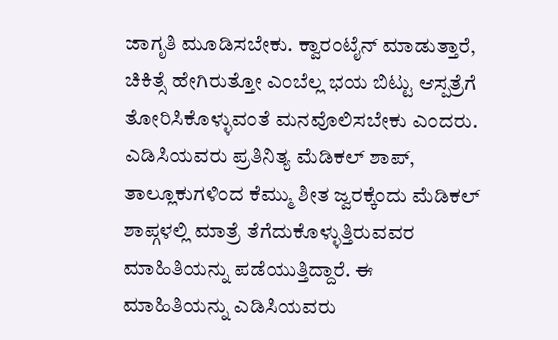ಜಾಗೃತಿ ಮೂಡಿಸಬೇಕು. ಕ್ವಾರಂಟೈನ್ ಮಾಡುತ್ತಾರೆ, ಚಿಕಿತ್ಸೆ ಹೇಗಿರುತ್ತೋ ಎಂಬೆಲ್ಲ ಭಯ ಬಿಟ್ಟು ಆಸ್ಪತ್ರೆಗೆ ತೋರಿಸಿಕೊಳ್ಳುವಂತೆ ಮನವೊಲಿಸಬೇಕು ಎಂದರು.
ಎಡಿಸಿಯವರು ಪ್ರತಿನಿತ್ಯ ಮೆಡಿಕಲ್ ಶಾಪ್, ತಾಲ್ಲೂಕುಗಳಿಂದ ಕೆಮ್ಮು ಶೀತ ಜ್ವರಕ್ಕೆಂದು ಮೆಡಿಕಲ್ ಶಾಪ್ಗಳಲ್ಲಿ ಮಾತ್ರೆ ತೆಗೆದುಕೊಳ್ಳುತ್ತಿರುವವರ ಮಾಹಿತಿಯನ್ನು ಪಡೆಯುತ್ತಿದ್ದಾರೆ. ಈ ಮಾಹಿತಿಯನ್ನು ಎಡಿಸಿಯವರು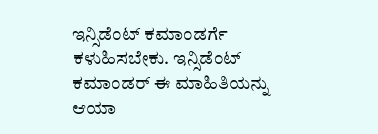ಇನ್ಸಿಡೆಂಟ್ ಕಮಾಂಡರ್ಗೆ ಕಳುಹಿಸಬೇಕು. ಇನ್ಸಿಡೆಂಟ್ ಕಮಾಂಡರ್ ಈ ಮಾಹಿತಿಯನ್ನು ಆಯಾ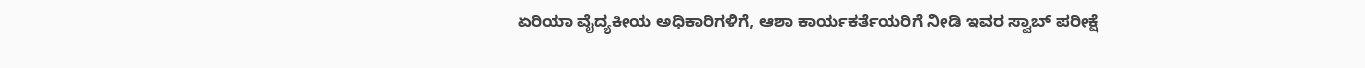ಏರಿಯಾ ವೈದ್ಯಕೀಯ ಅಧಿಕಾರಿಗಳಿಗೆ, ಆಶಾ ಕಾರ್ಯಕರ್ತೆಯರಿಗೆ ನೀಡಿ ಇವರ ಸ್ವಾಬ್ ಪರೀಕ್ಷೆ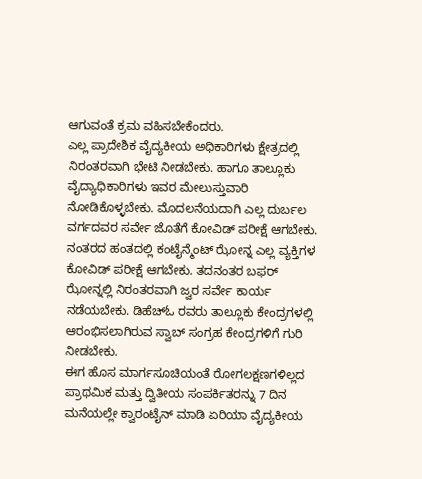ಆಗುವಂತೆ ಕ್ರಮ ವಹಿಸಬೇಕೆಂದರು.
ಎಲ್ಲ ಪ್ರಾದೇಶಿಕ ವೈದ್ಯಕೀಯ ಅಧಿಕಾರಿಗಳು ಕ್ಷೇತ್ರದಲ್ಲಿ ನಿರಂತರವಾಗಿ ಭೇಟಿ ನೀಡಬೇಕು. ಹಾಗೂ ತಾಲ್ಲೂಕು ವೈದ್ಯಾಧಿಕಾರಿಗಳು ಇವರ ಮೇಲುಸ್ತುವಾರಿ ನೋಡಿಕೊಳ್ಳಬೇಕು. ಮೊದಲನೆಯದಾಗಿ ಎಲ್ಲ ದುರ್ಬಲ ವರ್ಗದವರ ಸರ್ವೇ ಜೊತೆಗೆ ಕೋವಿಡ್ ಪರೀಕ್ಷೆ ಆಗಬೇಕು.
ನಂತರದ ಹಂತದಲ್ಲಿ ಕಂಟೈನ್ಮೆಂಟ್ ಝೋನ್ನ ಎಲ್ಲ ವ್ಯಕ್ತಿಗಳ ಕೋವಿಡ್ ಪರೀಕ್ಷೆ ಆಗಬೇಕು. ತದನಂತರ ಬಫರ್ ಝೋನ್ನಲ್ಲಿ ನಿರಂತರವಾಗಿ ಜ್ವರ ಸರ್ವೇ ಕಾರ್ಯ ನಡೆಯಬೇಕು. ಡಿಹೆಚ್ಓ ರವರು ತಾಲ್ಲೂಕು ಕೇಂದ್ರಗಳಲ್ಲಿ ಆರಂಭಿಸಲಾಗಿರುವ ಸ್ವಾಬ್ ಸಂಗ್ರಹ ಕೇಂದ್ರಗಳಿಗೆ ಗುರಿ ನೀಡಬೇಕು.
ಈಗ ಹೊಸ ಮಾರ್ಗಸೂಚಿಯಂತೆ ರೋಗಲಕ್ಷಣಗಳಿಲ್ಲದ ಪ್ರಾಥಮಿಕ ಮತ್ತು ದ್ವಿತೀಯ ಸಂಪರ್ಕಿತರನ್ನು 7 ದಿನ ಮನೆಯಲ್ಲೇ ಕ್ವಾರಂಟೈನ್ ಮಾಡಿ ಏರಿಯಾ ವೈದ್ಯಕೀಯ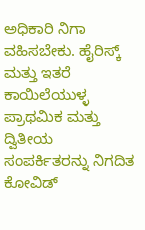ಅಧಿಕಾರಿ ನಿಗಾ ವಹಿಸಬೇಕು. ಹೈರಿಸ್ಕ್ ಮತ್ತು ಇತರೆ ಕಾಯಿಲೆಯುಳ್ಳ ಪ್ರಾಥಮಿಕ ಮತ್ತು ದ್ವಿತೀಯ ಸಂಪರ್ಕಿತರನ್ನು ನಿಗದಿತ ಕೋವಿಡ್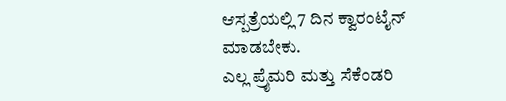ಆಸ್ಪತ್ರೆಯಲ್ಲಿ 7 ದಿನ ಕ್ವಾರಂಟೈನ್ ಮಾಡಬೇಕು.
ಎಲ್ಲ ಪ್ರೈಮರಿ ಮತ್ತು ಸೆಕೆಂಡರಿ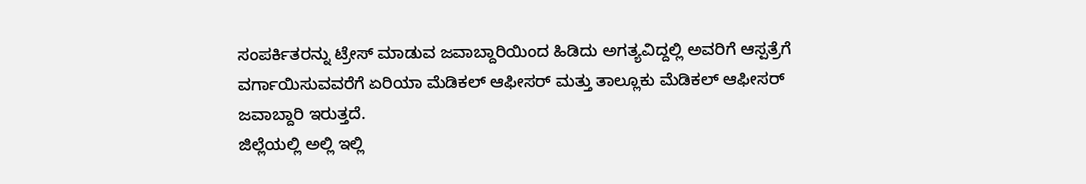ಸಂಪರ್ಕಿತರನ್ನು ಟ್ರೇಸ್ ಮಾಡುವ ಜವಾಬ್ದಾರಿಯಿಂದ ಹಿಡಿದು ಅಗತ್ಯವಿದ್ದಲ್ಲಿ ಅವರಿಗೆ ಆಸ್ಪತ್ರೆಗೆ ವರ್ಗಾಯಿಸುವವರೆಗೆ ಏರಿಯಾ ಮೆಡಿಕಲ್ ಆಫೀಸರ್ ಮತ್ತು ತಾಲ್ಲೂಕು ಮೆಡಿಕಲ್ ಆಫೀಸರ್ ಜವಾಬ್ದಾರಿ ಇರುತ್ತದೆ.
ಜಿಲ್ಲೆಯಲ್ಲಿ ಅಲ್ಲಿ ಇಲ್ಲಿ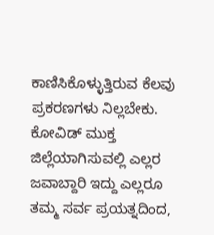ಕಾಣಿಸಿಕೊಳ್ಳುತ್ತಿರುವ ಕೆಲವು ಪ್ರಕರಣಗಳು ನಿಲ್ಲಬೇಕು. ಕೋವಿಡ್ ಮುಕ್ತ ಜಿಲ್ಲೆಯಾಗಿಸುವಲ್ಲಿ ಎಲ್ಲರ ಜವಾಬ್ದಾರಿ ಇದ್ದು ಎಲ್ಲರೂ ತಮ್ಮ ಸರ್ವ ಪ್ರಯತ್ನದಿಂದ,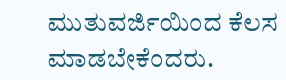ಮುತುವರ್ಜಿಯಿಂದ ಕೆಲಸ ಮಾಡಬೇಕೆಂದರು.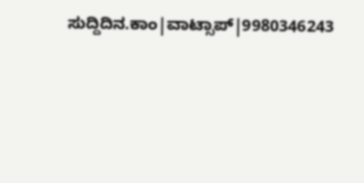ಸುದ್ದಿದಿನ.ಕಾಂ|ವಾಟ್ಸಾಪ್|9980346243